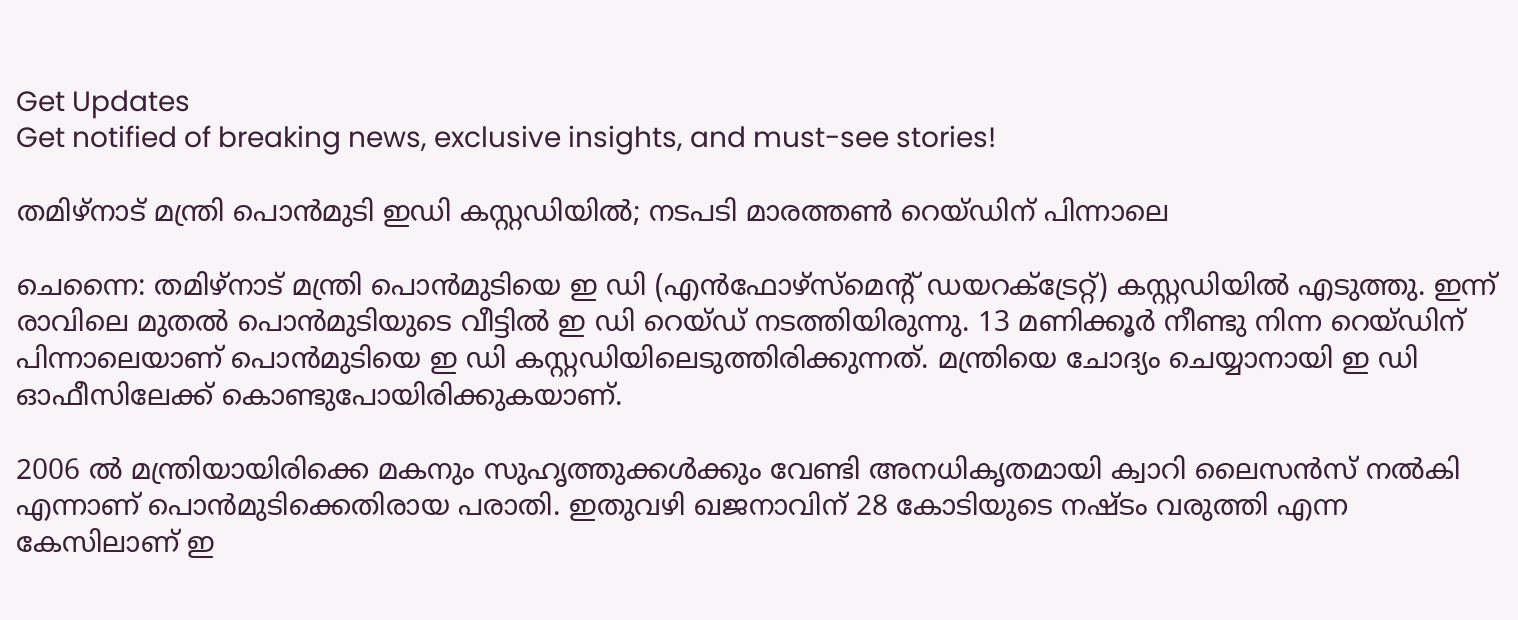Get Updates
Get notified of breaking news, exclusive insights, and must-see stories!

തമിഴ്‌നാട് മന്ത്രി പൊന്‍മുടി ഇഡി കസ്റ്റഡിയില്‍; നടപടി മാരത്തണ്‍ റെയ്ഡിന് പിന്നാലെ

ചെന്നൈ: തമിഴ്‌നാട് മന്ത്രി പൊന്‍മുടിയെ ഇ ഡി (എന്‍ഫോഴ്‌സ്‌മെന്റ് ഡയറക്ട്രേറ്റ്) കസ്റ്റഡിയില്‍ എടുത്തു. ഇന്ന് രാവിലെ മുതല്‍ പൊന്‍മുടിയുടെ വീട്ടില്‍ ഇ ഡി റെയ്ഡ് നടത്തിയിരുന്നു. 13 മണിക്കൂര്‍ നീണ്ടു നിന്ന റെയ്ഡിന് പിന്നാലെയാണ് പൊന്‍മുടിയെ ഇ ഡി കസ്റ്റഡിയിലെടുത്തിരിക്കുന്നത്. മന്ത്രിയെ ചോദ്യം ചെയ്യാനായി ഇ ഡി ഓഫീസിലേക്ക് കൊണ്ടുപോയിരിക്കുകയാണ്.

2006 ല്‍ മന്ത്രിയായിരിക്കെ മകനും സുഹൃത്തുക്കള്‍ക്കും വേണ്ടി അനധികൃതമായി ക്വാറി ലൈസന്‍സ് നല്‍കി എന്നാണ് പൊന്‍മുടിക്കെതിരായ പരാതി. ഇതുവഴി ഖജനാവിന് 28 കോടിയുടെ നഷ്ടം വരുത്തി എന്ന കേസിലാണ് ഇ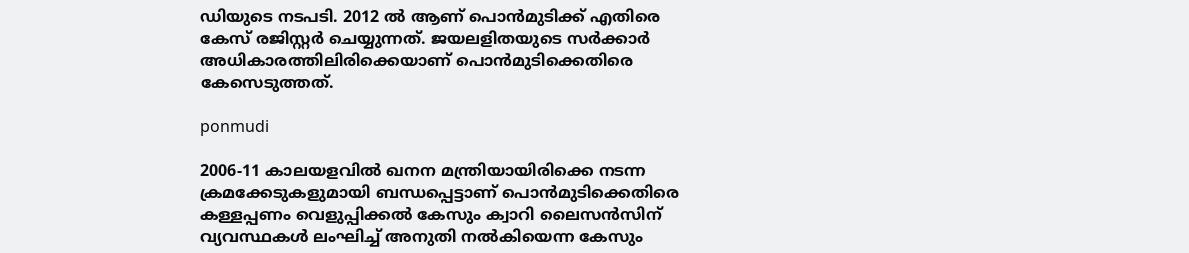ഡിയുടെ നടപടി. 2012 ല്‍ ആണ് പൊന്‍മുടിക്ക് എതിരെ കേസ് രജിസ്റ്റര്‍ ചെയ്യുന്നത്. ജയലളിതയുടെ സര്‍ക്കാര്‍ അധികാരത്തിലിരിക്കെയാണ് പൊന്‍മുടിക്കെതിരെ കേസെടുത്തത്.

ponmudi

2006-11 കാലയളവില്‍ ഖനന മന്ത്രിയായിരിക്കെ നടന്ന ക്രമക്കേടുകളുമായി ബന്ധപ്പെട്ടാണ് പൊന്‍മുടിക്കെതിരെ കള്ളപ്പണം വെളുപ്പിക്കല്‍ കേസും ക്വാറി ലൈസന്‍സിന് വ്യവസ്ഥകള്‍ ലംഘിച്ച് അനുതി നല്‍കിയെന്ന കേസും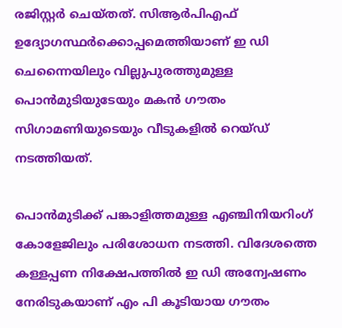രജിസ്റ്റര്‍ ചെയ്തത്. സിആര്‍പിഎഫ് ഉദ്യോഗസ്ഥര്‍ക്കൊപ്പമെത്തിയാണ് ഇ ഡി ചെന്നൈയിലും വില്ലുപുരത്തുമുള്ള പൊന്‍മുടിയുടേയും മകന്‍ ഗൗതം സിഗാമണിയുടെയും വീടുകളില്‍ റെയ്ഡ് നടത്തിയത്.

പൊന്‍മുടിക്ക് പങ്കാളിത്തമുള്ള എഞ്ചിനിയറിംഗ് കോളേജിലും പരിശോധന നടത്തി. വിദേശത്തെ കള്ളപ്പണ നിക്ഷേപത്തില്‍ ഇ ഡി അന്വേഷണം നേരിടുകയാണ് എം പി കൂടിയായ ഗൗതം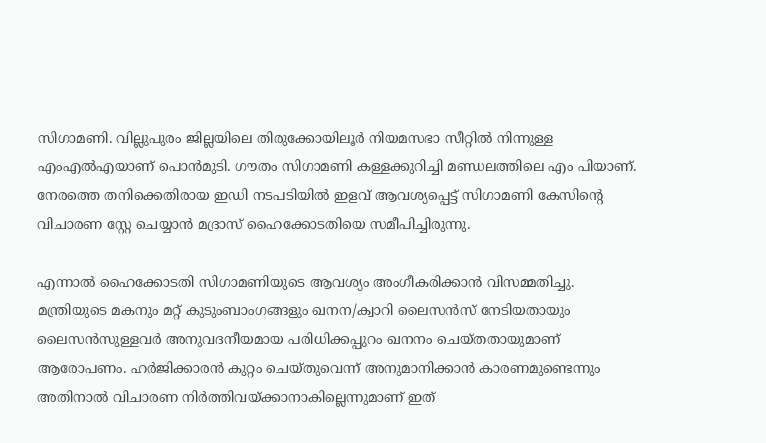സിഗാമണി. വില്ലുപുരം ജില്ലയിലെ തിരുക്കോയിലൂര്‍ നിയമസഭാ സീറ്റില്‍ നിന്നുള്ള എംഎല്‍എയാണ് പൊന്‍മുടി. ഗൗതം സിഗാമണി കള്ളക്കുറിച്ചി മണ്ഡലത്തിലെ എം പിയാണ്. നേരത്തെ തനിക്കെതിരായ ഇഡി നടപടിയില്‍ ഇളവ് ആവശ്യപ്പെട്ട് സിഗാമണി കേസിന്റെ വിചാരണ സ്റ്റേ ചെയ്യാന്‍ മദ്രാസ് ഹൈക്കോടതിയെ സമീപിച്ചിരുന്നു.

എന്നാല്‍ ഹൈക്കോടതി സിഗാമണിയുടെ ആവശ്യം അംഗീകരിക്കാന്‍ വിസമ്മതിച്ചു. മന്ത്രിയുടെ മകനും മറ്റ് കുടുംബാംഗങ്ങളും ഖനന/ക്വാറി ലൈസന്‍സ് നേടിയതായും ലൈസന്‍സുള്ളവര്‍ അനുവദനീയമായ പരിധിക്കപ്പുറം ഖനനം ചെയ്തതായുമാണ് ആരോപണം. ഹര്‍ജിക്കാരന്‍ കുറ്റം ചെയ്തുവെന്ന് അനുമാനിക്കാന്‍ കാരണമുണ്ടെന്നും അതിനാല്‍ വിചാരണ നിര്‍ത്തിവയ്ക്കാനാകില്ലെന്നുമാണ് ഇത്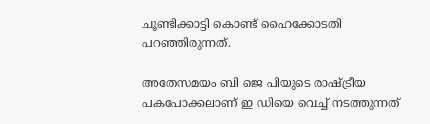ചൂണ്ടിക്കാട്ടി കൊണ്ട് ഹൈക്കോടതി പറഞ്ഞിരുന്നത്.

അതേസമയം ബി ജെ പിയുടെ രാഷ്ട്രീയ പകപോക്കലാണ് ഇ ഡിയെ വെച്ച് നടത്തുന്നത്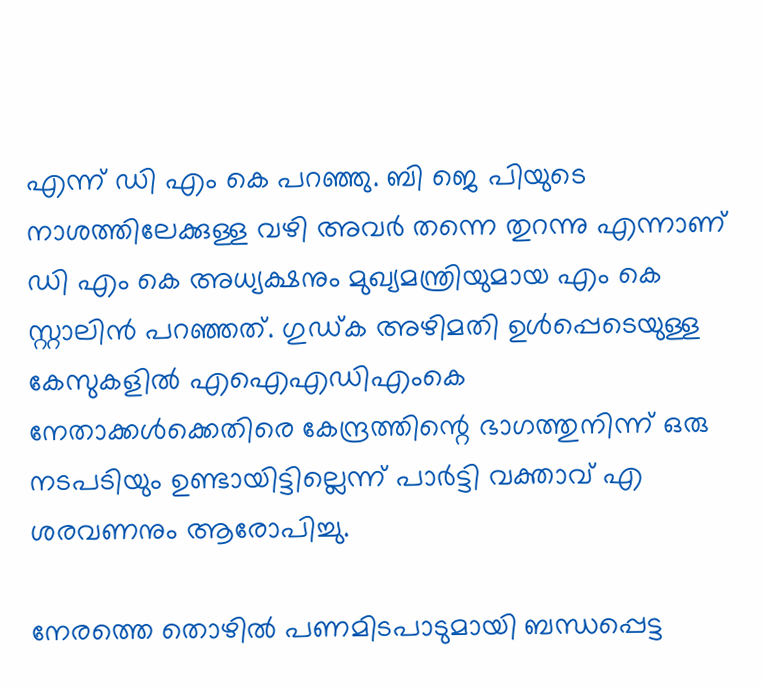എന്ന് ഡി എം കെ പറഞ്ഞു. ബി ജെ പിയുടെ നാശത്തിലേക്കുള്ള വഴി അവര്‍ തന്നെ തുറന്നു എന്നാണ് ഡി എം കെ അധ്യക്ഷനും മുഖ്യമന്ത്രിയുമായ എം കെ സ്റ്റാലിന്‍ പറഞ്ഞത്. ഗുഡ്ക അഴിമതി ഉള്‍പ്പെടെയുള്ള കേസുകളില്‍ എഐഎഡിഎംകെ നേതാക്കള്‍ക്കെതിരെ കേന്ദ്രത്തിന്റെ ഭാഗത്തുനിന്ന് ഒരു നടപടിയും ഉണ്ടായിട്ടില്ലെന്ന് പാര്‍ട്ടി വക്താവ് എ ശരവണനും ആരോപിച്ചു.

നേരത്തെ തൊഴില്‍ പണമിടപാടുമായി ബന്ധപ്പെട്ട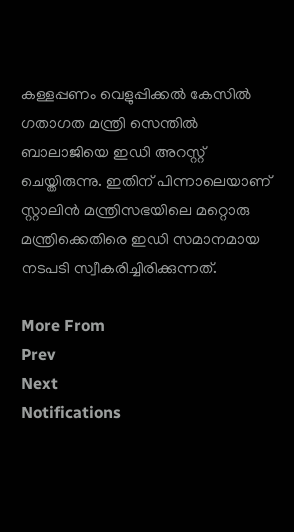കള്ളപ്പണം വെളുപ്പിക്കല്‍ കേസില്‍ ഗതാഗത മന്ത്രി സെന്തില്‍ ബാലാജിയെ ഇഡി അറസ്റ്റ് ചെയ്തിരുന്നു. ഇതിന് പിന്നാലെയാണ് സ്റ്റാലിന്‍ മന്ത്രിസഭയിലെ മറ്റൊരു മന്ത്രിക്കെതിരെ ഇഡി സമാനമായ നടപടി സ്വീകരിച്ചിരിക്കുന്നത്.

More From
Prev
Next
Notifications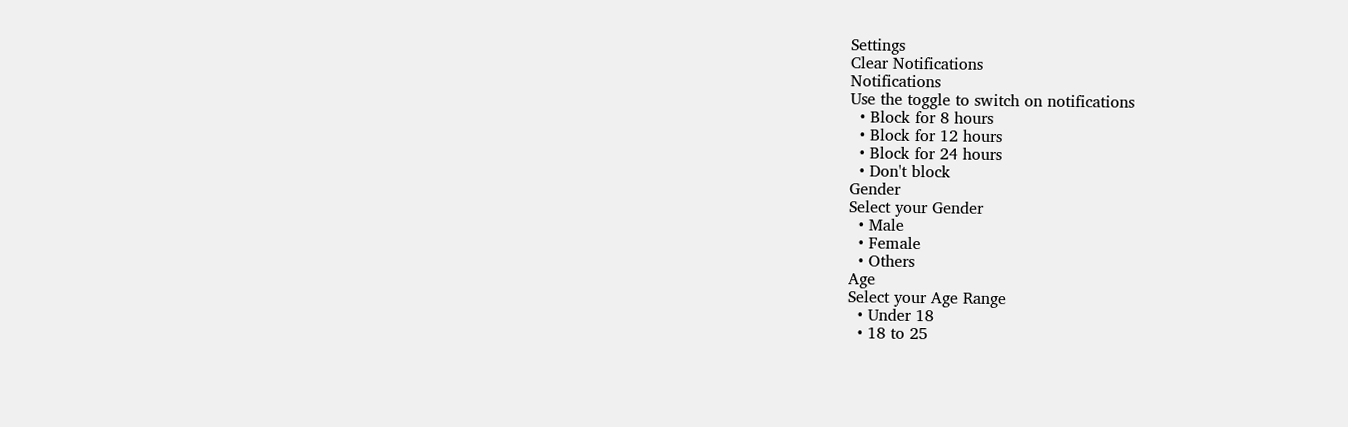Settings
Clear Notifications
Notifications
Use the toggle to switch on notifications
  • Block for 8 hours
  • Block for 12 hours
  • Block for 24 hours
  • Don't block
Gender
Select your Gender
  • Male
  • Female
  • Others
Age
Select your Age Range
  • Under 18
  • 18 to 25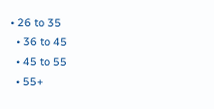• 26 to 35
  • 36 to 45
  • 45 to 55
  • 55+